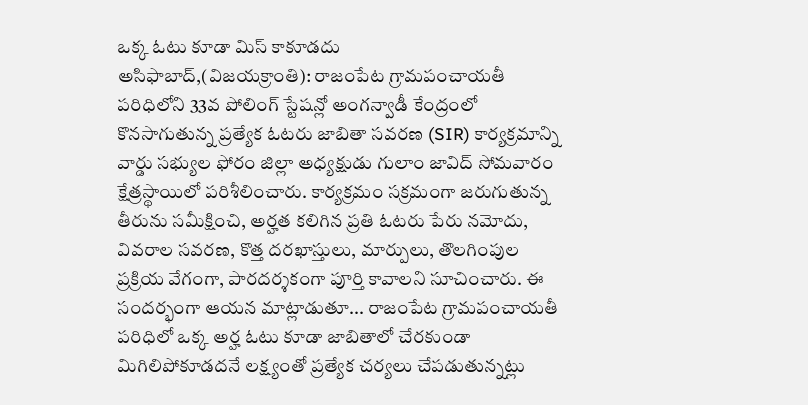ఒక్క ఓటు కూడా మిస్ కాకూడదు
అసిఫాబాద్,(విజయక్రాంతి): రాజంపేట గ్రామపంచాయతీ పరిధిలోని 33వ పోలింగ్ స్టేషన్లో అంగన్వాడీ కేంద్రంలో కొనసాగుతున్న ప్రత్యేక ఓటరు జాబితా సవరణ (SIR) కార్యక్రమాన్ని వార్డు సభ్యుల ఫోరం జిల్లా అధ్యక్షుడు గులాం జావిద్ సోమవారం క్షేత్రస్థాయిలో పరిశీలించారు. కార్యక్రమం సక్రమంగా జరుగుతున్న తీరును సమీక్షించి, అర్హత కలిగిన ప్రతి ఓటరు పేరు నమోదు, వివరాల సవరణ, కొత్త దరఖాస్తులు, మార్పులు, తొలగింపుల ప్రక్రియ వేగంగా, పారదర్శకంగా పూర్తి కావాలని సూచించారు. ఈ సందర్భంగా ఆయన మాట్లాడుతూ... రాజంపేట గ్రామపంచాయతీ పరిధిలో ఒక్క అర్హ ఓటు కూడా జాబితాలో చేరకుండా మిగిలిపోకూడదనే లక్ష్యంతో ప్రత్యేక చర్యలు చేపడుతున్నట్లు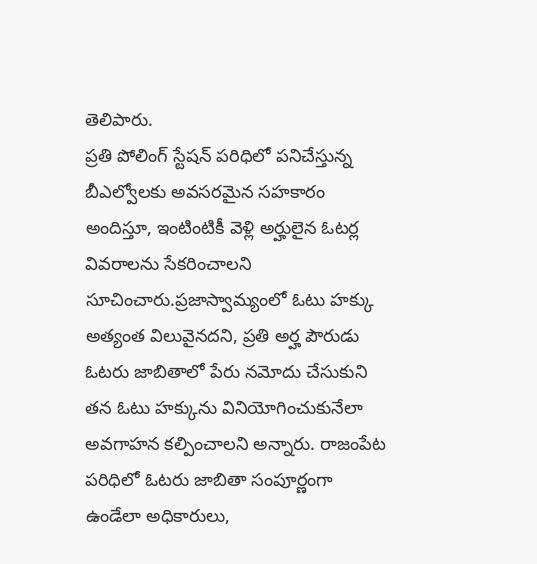తెలిపారు.
ప్రతి పోలింగ్ స్టేషన్ పరిధిలో పనిచేస్తున్న బీఎల్వోలకు అవసరమైన సహకారం అందిస్తూ, ఇంటింటికీ వెళ్లి అర్హులైన ఓటర్ల వివరాలను సేకరించాలని సూచించారు.ప్రజాస్వామ్యంలో ఓటు హక్కు అత్యంత విలువైనదని, ప్రతి అర్హ పౌరుడు ఓటరు జాబితాలో పేరు నమోదు చేసుకుని తన ఓటు హక్కును వినియోగించుకునేలా అవగాహన కల్పించాలని అన్నారు. రాజంపేట పరిధిలో ఓటరు జాబితా సంపూర్ణంగా ఉండేలా అధికారులు,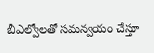బీఎల్వోలతో సమన్వయం చేస్తూ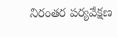నిరంతర పర్యవేక్షణ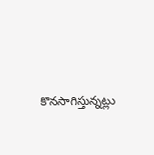కొనసాగిస్తున్నట్లు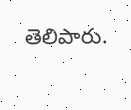తెలిపారు.